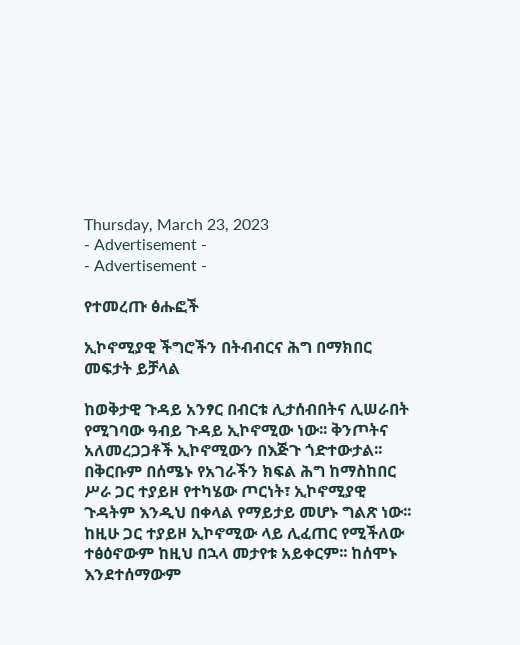Thursday, March 23, 2023
- Advertisement -
- Advertisement -

የተመረጡ ፅሑፎች

ኢኮኖሚያዊ ችግሮችን በትብብርና ሕግ በማክበር መፍታት ይቻላል

ከወቅታዊ ጉዳይ አንፃር በብርቱ ሊታሰብበትና ሊሠራበት የሚገባው ዓብይ ጉዳይ ኢኮኖሚው ነው፡፡ ቅንጦትና አለመረጋጋቶች ኢኮኖሚውን በእጅጉ ጎድተውታል፡፡ በቅርቡም በሰሜኑ የአገራችን ክፍል ሕግ ከማስከበር ሥራ ጋር ተያይዞ የተካሄው ጦርነት፣ ኢኮኖሚያዊ ጉዳትም እንዲህ በቀላል የማይታይ መሆኑ ግልጽ ነው፡፡ ከዚሁ ጋር ተያይዞ ኢኮኖሚው ላይ ሊፈጠር የሚችለው ተፅዕኖውም ከዚህ በኋላ መታየቱ አይቀርም፡፡ ከሰሞኑ እንደተሰማውም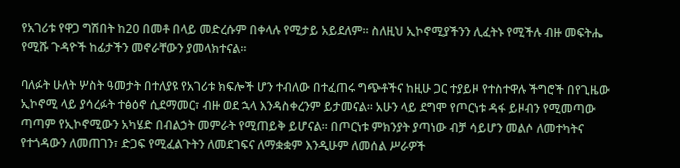የአገሪቱ የዋጋ ግሽበት ከ20 በመቶ በላይ መድረሱም በቀላሉ የሚታይ አይደለም፡፡ ስለዚህ ኢኮኖሚያችንን ሊፈትኑ የሚችሉ ብዙ መፍትሔ የሚሹ ጉዳዮች ከፊታችን መኖራቸውን ያመላክተናል፡፡

ባለፉት ሁለት ሦስት ዓመታት በተለያዩ የአገሪቱ ክፍሎች ሆን ተብለው በተፈጠሩ ግጭቶችና ከዚሁ ጋር ተያይዞ የተስተዋሉ ችግሮች በየጊዜው ኢኮኖሚ ላይ ያሳረፉት ተፅዕኖ ሲደማመር፣ ብዙ ወደ ኋላ እንዳስቀረንም ይታመናል፡፡ አሁን ላይ ደግሞ የጦርነቱ ዳፋ ይዞብን የሚመጣው ጣጣም የኢኮኖሚውን አካሄድ በብልኃት መምራት የሚጠይቅ ይሆናል፡፡ በጦርነቱ ምክንያት ያጣነው ብቻ ሳይሆን መልሶ ለመተካትና የተጎዳውን ለመጠገን፣ ድጋፍ የሚፈልጉትን ለመደገፍና ለማቋቋም እንዲሁም ለመሰል ሥራዎች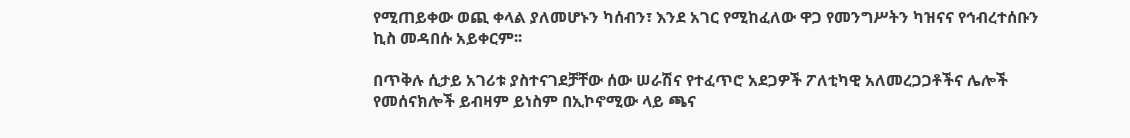የሚጠይቀው ወጪ ቀላል ያለመሆኑን ካሰብን፣ እንደ አገር የሚከፈለው ዋጋ የመንግሥትን ካዝናና የኅብረተሰቡን ኪስ መዳበሱ አይቀርም፡፡

በጥቅሉ ሲታይ አገሪቱ ያስተናገደቻቸው ሰው ሠራሽና የተፈጥሮ አደጋዎች ፖለቲካዊ አለመረጋጋቶችና ሌሎች የመሰናክሎች ይብዛም ይነስም በኢኮኖሚው ላይ ጫና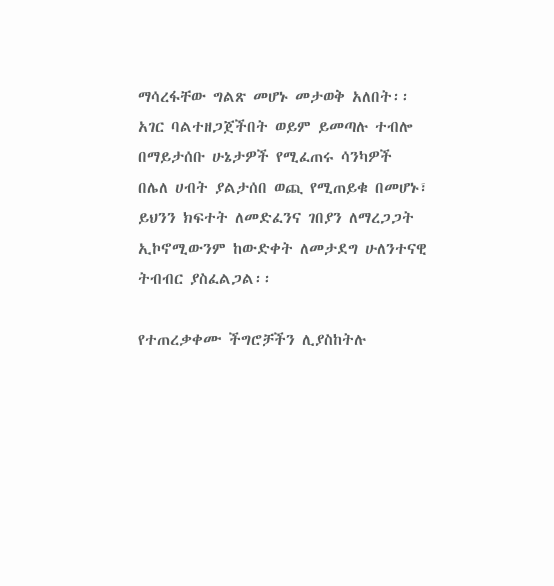ማሳረፋቸው ግልጽ መሆኑ መታወቅ አለበት፡፡ አገር ባልተዘጋጀችበት ወይም ይመጣሉ ተብሎ በማይታሰቡ ሁኔታዎች የሚፈጠሩ ሳንካዎች በሌለ ሀብት ያልታሰበ ወጪ የሚጠይቁ በመሆኑ፣ ይህንን ክፍተት ለመድፈንና ገበያን ለማረጋጋት ኢኮኖሚውንም ከውድቀት ለመታደግ ሁለንተናዊ ትብብር ያስፈልጋል፡፡

የተጠረቃቀሙ ችግሮቻችን ሊያስከትሉ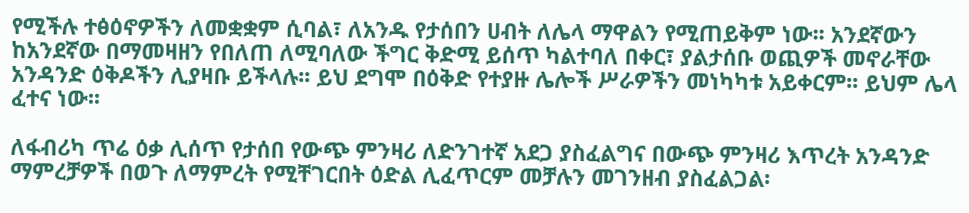የሚችሉ ተፅዕኖዎችን ለመቋቋም ሲባል፣ ለአንዱ የታሰበን ሀብት ለሌላ ማዋልን የሚጠይቅም ነው፡፡ አንደኛውን ከአንደኛው በማመዛዘን የበለጠ ለሚባለው ችግር ቅድሚ ይሰጥ ካልተባለ በቀር፣ ያልታሰቡ ወጪዎች መኖራቸው አንዳንድ ዕቅዶችን ሊያዛቡ ይችላሉ፡፡ ይህ ደግሞ በዕቅድ የተያዙ ሌሎች ሥራዎችን መነካካቱ አይቀርም፡፡ ይህም ሌላ ፈተና ነው፡፡

ለፋብሪካ ጥሬ ዕቃ ሊሰጥ የታሰበ የውጭ ምንዛሪ ለድንገተኛ አደጋ ያስፈልግና በውጭ ምንዛሪ እጥረት አንዳንድ ማምረቻዎች በወጉ ለማምረት የሚቸገርበት ዕድል ሊፈጥርም መቻሉን መገንዘብ ያስፈልጋል፡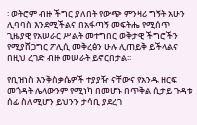፡ ወትሮም ብዙ ችግር ያለበት የውጭ ምንዛሪ ግኝት አሁን ሊባባስ እንደሚችልና በአፋጣኝ መፍትሔ የሚሰጥ ጊዜያዊ የአሠራር ሥልት መተግበር ወቅታዊ ችግሮችን የሚያሸጋግር ፖሊሲ መቅረፅን ሁሉ ሊጠይቅ ይችላልና በዚህ ረገድ ብዙ መሠራት ይኖርበታል፡፡

የቢዝነስ እንቅስቃሴዎች ተያያዥ ናቸውና የአንዱ ዘርፍ መጎዳት ሌላውንም የሚነካ በመሆኑ በጥቅል ሲታይ ጉዳቱ ሰፊ ስለሚሆን ይህንን ታሳቢ ያደረገ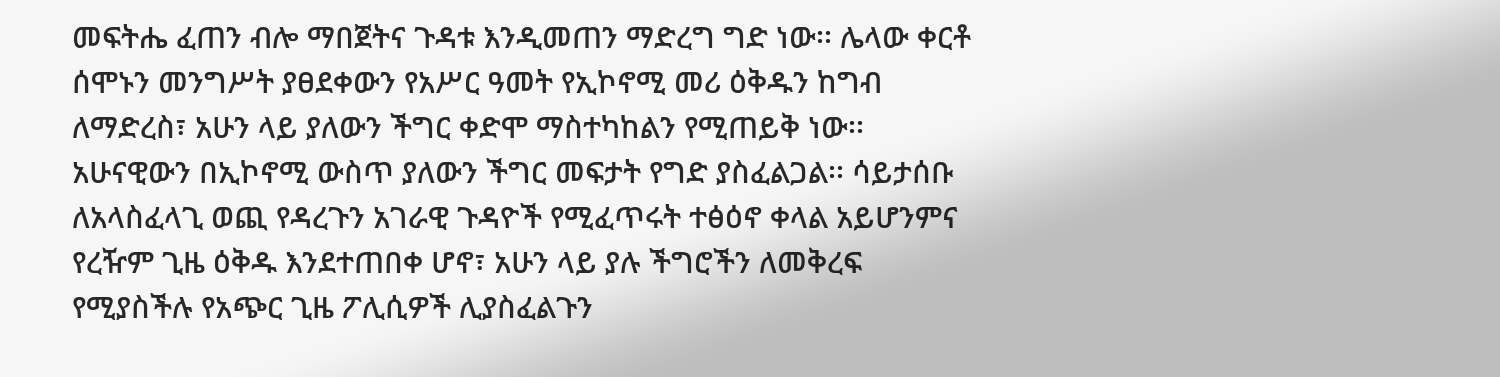መፍትሔ ፈጠን ብሎ ማበጀትና ጉዳቱ እንዲመጠን ማድረግ ግድ ነው፡፡ ሌላው ቀርቶ ሰሞኑን መንግሥት ያፀደቀውን የአሥር ዓመት የኢኮኖሚ መሪ ዕቅዱን ከግብ ለማድረስ፣ አሁን ላይ ያለውን ችግር ቀድሞ ማስተካከልን የሚጠይቅ ነው፡፡ አሁናዊውን በኢኮኖሚ ውስጥ ያለውን ችግር መፍታት የግድ ያስፈልጋል፡፡ ሳይታሰቡ ለአላስፈላጊ ወጪ የዳረጉን አገራዊ ጉዳዮች የሚፈጥሩት ተፅዕኖ ቀላል አይሆንምና የረዥም ጊዜ ዕቅዱ እንደተጠበቀ ሆኖ፣ አሁን ላይ ያሉ ችግሮችን ለመቅረፍ የሚያስችሉ የአጭር ጊዜ ፖሊሲዎች ሊያስፈልጉን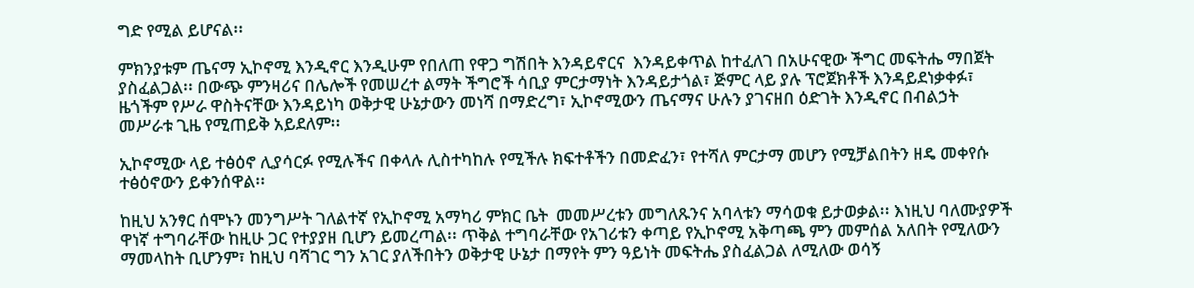ግድ የሚል ይሆናል፡፡

ምክንያቱም ጤናማ ኢኮኖሚ እንዲኖር እንዲሁም የበለጠ የዋጋ ግሽበት እንዳይኖርና  እንዳይቀጥል ከተፈለገ በአሁናዊው ችግር መፍትሔ ማበጀት ያስፈልጋል፡፡ በውጭ ምንዛሪና በሌሎች የመሠረተ ልማት ችግሮች ሳቢያ ምርታማነት እንዳይታጎል፣ ጅምር ላይ ያሉ ፕሮጀክቶች እንዳይደነቃቀፉ፣ ዜጎችም የሥራ ዋስትናቸው እንዳይነካ ወቅታዊ ሁኔታውን መነሻ በማድረግ፣ ኢኮኖሚውን ጤናማና ሁሉን ያገናዘበ ዕድገት እንዲኖር በብልኃት መሥራቱ ጊዜ የሚጠይቅ አይደለም፡፡

ኢኮኖሚው ላይ ተፅዕኖ ሊያሳርፉ የሚሉችና በቀላሉ ሊስተካከሉ የሚችሉ ክፍተቶችን በመድፈን፣ የተሻለ ምርታማ መሆን የሚቻልበትን ዘዴ መቀየሱ ተፅዕኖውን ይቀንሰዋል፡፡

ከዚህ አንፃር ሰሞኑን መንግሥት ገለልተኛ የኢኮኖሚ አማካሪ ምክር ቤት  መመሥረቱን መግለጹንና አባላቱን ማሳወቁ ይታወቃል፡፡ እነዚህ ባለሙያዎች ዋነኛ ተግባራቸው ከዚሁ ጋር የተያያዘ ቢሆን ይመረጣል፡፡ ጥቅል ተግባራቸው የአገሪቱን ቀጣይ የኢኮኖሚ አቅጣጫ ምን መምሰል አለበት የሚለውን ማመላከት ቢሆንም፣ ከዚህ ባሻገር ግን አገር ያለችበትን ወቅታዊ ሁኔታ በማየት ምን ዓይነት መፍትሔ ያስፈልጋል ለሚለው ወሳኝ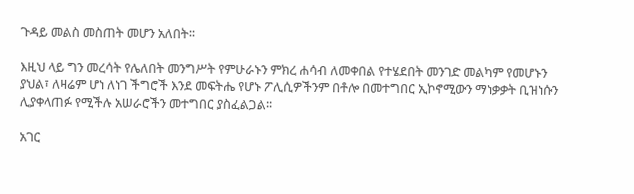ጉዳይ መልስ መስጠት መሆን አለበት፡፡

እዚህ ላይ ግን መረሳት የሌለበት መንግሥት የምሁራኑን ምክረ ሐሳብ ለመቀበል የተሄደበት መንገድ መልካም የመሆኑን ያህል፣ ለዛሬም ሆነ ለነገ ችግሮች እንደ መፍትሔ የሆኑ ፖሊሲዎችንም በቶሎ በመተግበር ኢኮኖሚውን ማነቃቃት ቢዝነሱን ሊያቀላጠፉ የሚችሉ አሠራሮችን መተግበር ያስፈልጋል፡፡

አገር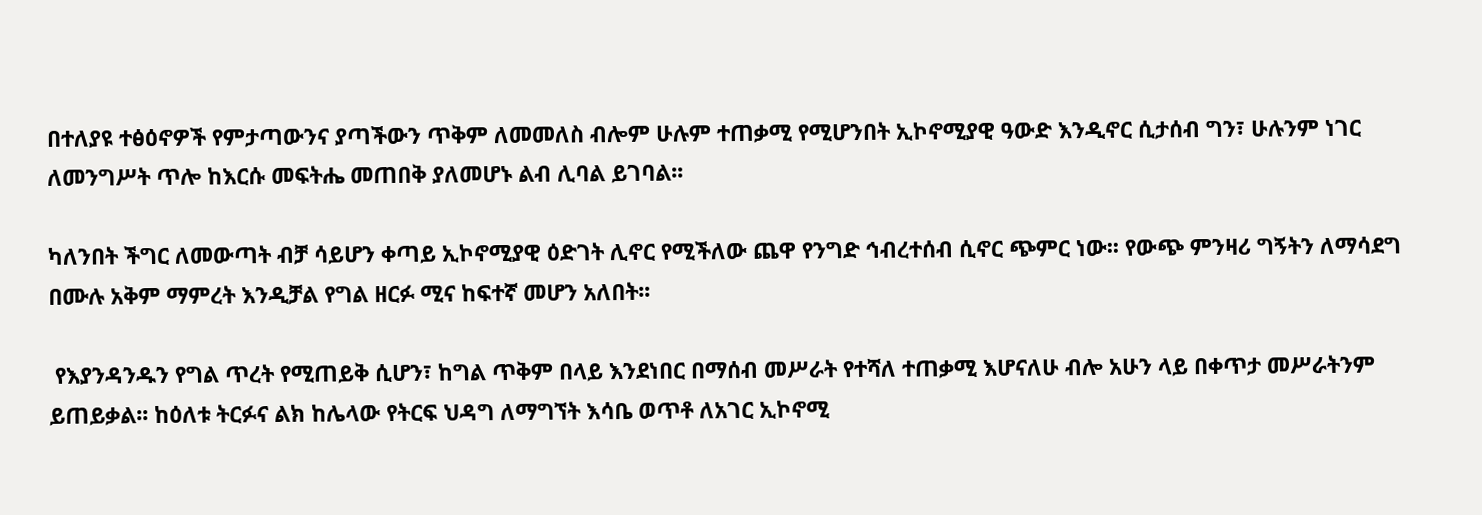በተለያዩ ተፅዕኖዎች የምታጣውንና ያጣችውን ጥቅም ለመመለስ ብሎም ሁሉም ተጠቃሚ የሚሆንበት ኢኮኖሚያዊ ዓውድ እንዲኖር ሲታሰብ ግን፣ ሁሉንም ነገር ለመንግሥት ጥሎ ከእርሱ መፍትሔ መጠበቅ ያለመሆኑ ልብ ሊባል ይገባል፡፡

ካለንበት ችግር ለመውጣት ብቻ ሳይሆን ቀጣይ ኢኮኖሚያዊ ዕድገት ሊኖር የሚችለው ጨዋ የንግድ ኅብረተሰብ ሲኖር ጭምር ነው፡፡ የውጭ ምንዛሪ ግኝትን ለማሳደግ በሙሉ አቅም ማምረት እንዲቻል የግል ዘርፉ ሚና ከፍተኛ መሆን አለበት፡፡

 የእያንዳንዱን የግል ጥረት የሚጠይቅ ሲሆን፣ ከግል ጥቅም በላይ እንደነበር በማሰብ መሥራት የተሻለ ተጠቃሚ እሆናለሁ ብሎ አሁን ላይ በቀጥታ መሥራትንም ይጠይቃል፡፡ ከዕለቱ ትርፉና ልክ ከሌላው የትርፍ ህዳግ ለማግኘት እሳቤ ወጥቶ ለአገር ኢኮኖሚ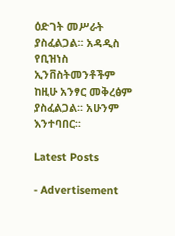ዕድገት መሥራት ያስፈልጋል፡፡ አዳዲስ የቢዝነስ ኢንቨስትመንቶችም ከዚሁ አንፃር መቅረፅም ያስፈልጋል፡፡ አሁንም እንተባበር፡፡

Latest Posts

- Advertisement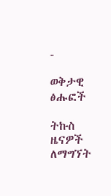-

ወቅታዊ ፅሑፎች

ትኩስ ዜናዎች ለማግኘት